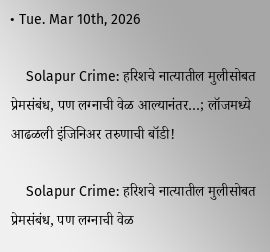• Tue. Mar 10th, 2026

    Solapur Crime: हरिशचे नात्यातील मुलीसोबत प्रेमसंबंध, पण लग्नाची वेळ आल्यानंतर…; लॉजमध्ये आढळली इंजिनिअर तरुणाची बॉडी!

    Solapur Crime: हरिशचे नात्यातील मुलीसोबत प्रेमसंबंध, पण लग्नाची वेळ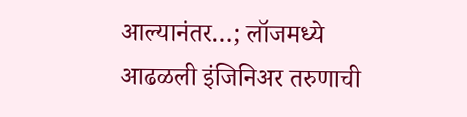आल्यानंतर…; लॉजमध्ये आढळली इंजिनिअर तरुणाची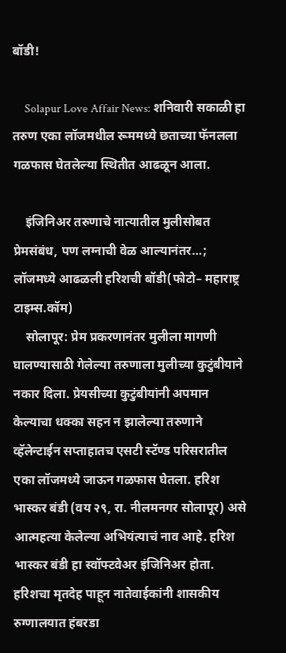बॉडी!

    Solapur Love Affair News: शनिवारी सकाळी हा तरुण एका लॉजमधील रूममध्ये छताच्या फॅनलला गळफास घेतलेल्या स्थितीत आढळून आला.

    इंजिनिअर तरुणाचे नात्यातील मुलीसोबत प्रेमसंबंध, पण लग्नाची वेळ आल्यानंतर…; लॉजमध्ये आढळली हरिशची बॉडी(फोटो– महाराष्ट्र टाइम्स.कॉम)
    सोलापूर: प्रेम प्रकरणानंतर मुलीला मागणी घालण्यासाठी गेलेल्या तरुणाला मुलीच्या कुटुंबीयाने नकार दिला. प्रेयसीच्या कुटुंबीयांनी अपमान केल्याचा धक्का सहन न झालेल्या तरुणाने व्हॅलेन्टाईन सप्ताहातच एसटी स्टॅण्ड परिसरातील एका लॉजमध्ये जाऊन गळफास घेतला. हरिश भास्कर बंडी (वय २९, रा. नीलमनगर सोलापूर) असे आत्महत्या केलेल्या अभियंत्याचं नाव आहे. हरिश भास्कर बंडी हा स्वॉफ्टवेअर इंजिनिअर होता. हरिशचा मृतदेह पाहून नातेवाईकांनी शासकीय रुग्णालयात हंबरडा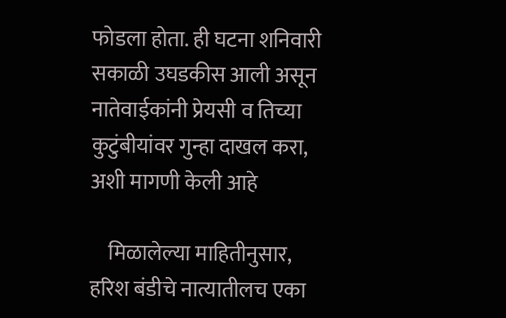फोडला होता. ही घटना शनिवारी सकाळी उघडकीस आली असून नातेवाईकांनी प्रेयसी व तिच्या कुटुंबीयांवर गुन्हा दाखल करा, अशी मागणी केली आहे

    मिळालेल्या माहितीनुसार, हरिश बंडीचे नात्यातीलच एका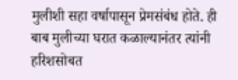मुलीशी सहा वर्षापासून प्रेमसंबंध होते. ही बाब मुलीच्या घरात कळाल्यानंतर त्यांनी हरिशसोबत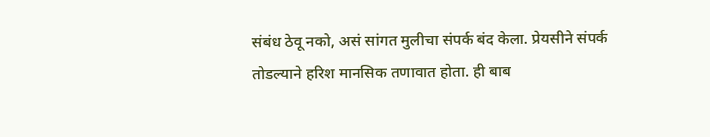संबंध ठेवू नको, असं सांगत मुलीचा संपर्क बंद केला. प्रेयसीने संपर्क तोडल्याने हरिश मानसिक तणावात होता. ही बाब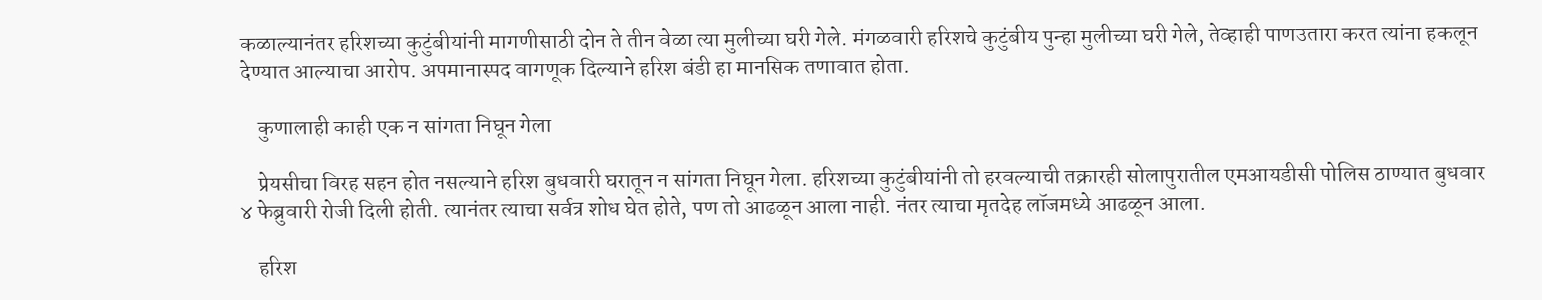कळाल्यानंतर हरिशच्या कुटुंबीयांनी मागणीसाठी दोन ते तीन वेळा त्या मुलीच्या घरी गेले. मंगळवारी हरिशचे कुटुंबीय पुन्हा मुलीच्या घरी गेले, तेव्हाही पाणउतारा करत त्यांना हकलून देण्यात आल्याचा आरोप. अपमानास्पद वागणूक दिल्याने हरिश बंडी हा मानसिक तणावात होता.

    कुणालाही काही एक न सांगता निघून गेला

    प्रेयसीचा विरह सहन होत नसल्याने हरिश बुधवारी घरातून न सांगता निघून गेला. हरिशच्या कुटुंबीयांनी तो हरवल्याची तक्रारही सोलापुरातील एमआयडीसी पोलिस ठाण्यात बुधवार ४ फेब्रुवारी रोजी दिली होती. त्यानंतर त्याचा सर्वत्र शोध घेत होते, पण तो आढळून आला नाही. नंतर त्याचा मृतदेह लॉजमध्ये आढळून आला.

    हरिश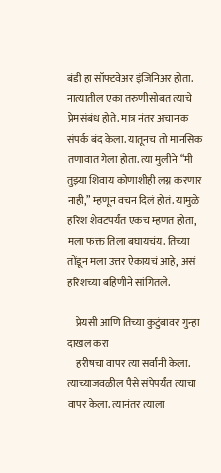बंडी हा सॉफ्टवेअर इंजिनिअर होता. नात्यातील एका तरुणीसोबत त्याचे प्रेमसंबंध होते. मात्र नंतर अचानक संपर्क बंद केला. यातूनच तो मानसिक तणावात गेला होता. त्या मुलीने “मी तुझ्या शिवाय कोणाशीही लग्न करणार नाही,” म्हणून वचन दिलं होतं. यामुळे हरिश शेवटपर्यंत एकच म्हणत होता, मला फक्त तिला बघायचंय. तिच्या तोंडून मला उत्तर ऐकायचं आहे, असं हरिशच्या बहिणीने सांगितले.

    प्रेयसी आणि तिच्या कुटुंबावर गुन्हा दाखल करा
    हरीषचा वापर त्या सर्वांनी केला. त्याच्याजवळील पैसे संपेपर्यंत त्याचा वापर केला. त्यानंतर त्याला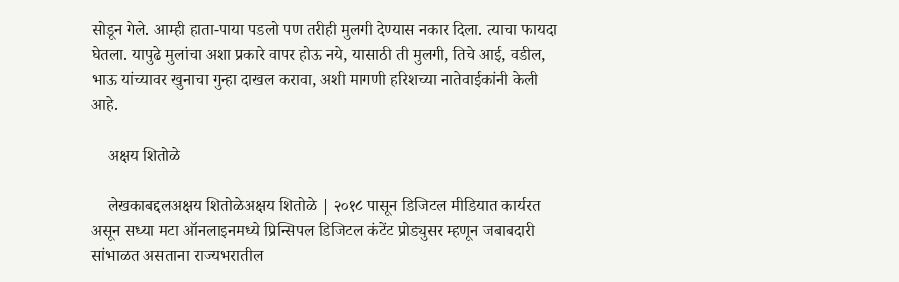सोडून गेले. आम्ही हाता-पाया पडलो पण तरीही मुलगी देण्यास नकार दिला. त्याचा फायदा घेतला. यापुढे मुलांचा अशा प्रकारे वापर होऊ नये, यासाठी ती मुलगी, तिचे आई, वडील, भाऊ यांच्यावर खुनाचा गुन्हा दाखल करावा, अशी मागणी हरिशच्या नातेवाईकांनी केली आहे.

    अक्षय शितोळे

    लेखकाबद्दलअक्षय शितोळेअक्षय शितोळे | २०१८ पासून डिजिटल मीडियात कार्यरत असून सध्या मटा ऑनलाइनमध्ये प्रिन्सिपल डिजिटल कंटेंट प्रोड्युसर म्हणून जबाबदारी सांभाळत असताना राज्यभरातील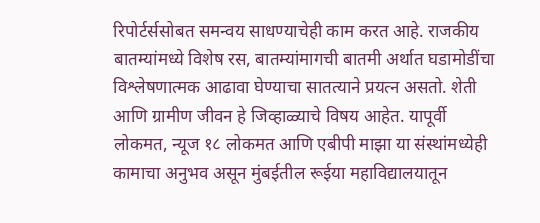रिपोर्टर्ससोबत समन्वय साधण्याचेही काम करत आहे. राजकीय बातम्यांमध्ये विशेष रस, बातम्यांमागची बातमी अर्थात घडामोडींचा विश्लेषणात्मक आढावा घेण्याचा सातत्याने प्रयत्न असतो. शेती आणि ग्रामीण जीवन हे जिव्हाळ्याचे विषय आहेत. यापूर्वी लोकमत, न्यूज १८ लोकमत आणि एबीपी माझा या संस्थांमध्येही कामाचा अनुभव असून मुंबईतील रूईया महाविद्यालयातून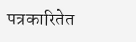पत्रकारितेत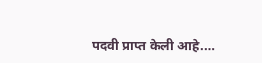पदवी प्राप्त केली आहे.…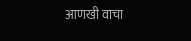आणखी वाचा